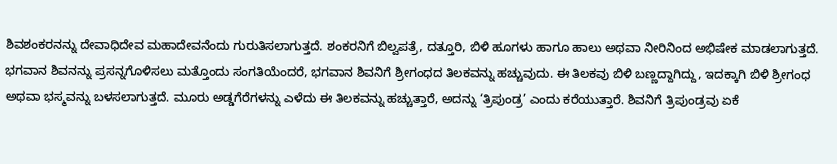ಶಿವಶಂಕರನನ್ನು ದೇವಾಧಿದೇವ ಮಹಾದೇವನೆಂದು ಗುರುತಿಸಲಾಗುತ್ತದೆ. ಶಂಕರನಿಗೆ ಬಿಲ್ವಪತ್ರೆ, ದತ್ತೂರಿ, ಬಿಳಿ ಹೂಗಳು ಹಾಗೂ ಹಾಲು ಅಥವಾ ನೀರಿನಿಂದ ಅಭಿಷೇಕ ಮಾಡಲಾಗುತ್ತದೆ. ಭಗವಾನ ಶಿವನನ್ನು ಪ್ರಸನ್ನಗೊಳಿಸಲು ಮತ್ತೊಂದು ಸಂಗತಿಯೆಂದರೆ, ಭಗವಾನ ಶಿವನಿಗೆ ಶ್ರೀಗಂಧದ ತಿಲಕವನ್ನು ಹಚ್ಚುವುದು. ಈ ತಿಲಕವು ಬಿಳಿ ಬಣ್ಣದ್ದಾಗಿದ್ದು, ಇದಕ್ಕಾಗಿ ಬಿಳಿ ಶ್ರೀಗಂಧ ಅಥವಾ ಭಸ್ಮವನ್ನು ಬಳಸಲಾಗುತ್ತದೆ. ಮೂರು ಅಡ್ಡಗೆರೆಗಳನ್ನು ಎಳೆದು ಈ ತಿಲಕವನ್ನು ಹಚ್ಚುತ್ತಾರೆ, ಅದನ್ನು ‘ತ್ರಿಪುಂಡ್ರ’ ಎಂದು ಕರೆಯುತ್ತಾರೆ. ಶಿವನಿಗೆ ತ್ರಿಪುಂಡ್ರವು ಏಕೆ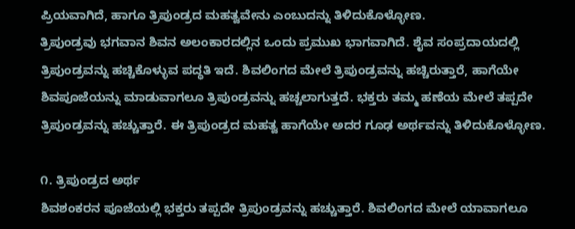ಪ್ರಿಯವಾಗಿದೆ, ಹಾಗೂ ತ್ರಿಪುಂಡ್ರದ ಮಹತ್ವವೇನು ಎಂಬುದನ್ನು ತಿಳಿದುಕೊಳ್ಳೋಣ.
ತ್ರಿಪುಂಡ್ರವು ಭಗವಾನ ಶಿವನ ಅಲಂಕಾರದಲ್ಲಿನ ಒಂದು ಪ್ರಮುಖ ಭಾಗವಾಗಿದೆ. ಶೈವ ಸಂಪ್ರದಾಯದಲ್ಲಿ ತ್ರಿಪುಂಡ್ರವನ್ನು ಹಚ್ಚಿಕೊಳ್ಳುವ ಪದ್ಧತಿ ಇದೆ. ಶಿವಲಿಂಗದ ಮೇಲೆ ತ್ರಿಪುಂಡ್ರವನ್ನು ಹಚ್ಚಿರುತ್ತಾರೆ, ಹಾಗೆಯೇ ಶಿವಪೂಜೆಯನ್ನು ಮಾಡುವಾಗಲೂ ತ್ರಿಪುಂಡ್ರವನ್ನು ಹಚ್ಚಲಾಗುತ್ತದೆ. ಭಕ್ತರು ತಮ್ಮ ಹಣೆಯ ಮೇಲೆ ತಪ್ಪದೇ ತ್ರಿಪುಂಡ್ರವನ್ನು ಹಚ್ಚುತ್ತಾರೆ. ಈ ತ್ರಿಪುಂಡ್ರದ ಮಹತ್ವ ಹಾಗೆಯೇ ಅದರ ಗೂಢ ಅರ್ಥವನ್ನು ತಿಳಿದುಕೊಳ್ಳೋಣ.

೧. ತ್ರಿಪುಂಡ್ರದ ಅರ್ಥ
ಶಿವಶಂಕರನ ಪೂಜೆಯಲ್ಲಿ ಭಕ್ತರು ತಪ್ಪದೇ ತ್ರಿಪುಂಡ್ರವನ್ನು ಹಚ್ಚುತ್ತಾರೆ. ಶಿವಲಿಂಗದ ಮೇಲೆ ಯಾವಾಗಲೂ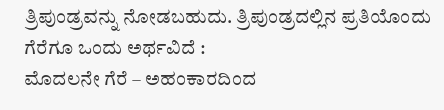ತ್ರಿಪುಂಡ್ರವನ್ನು ನೋಡಬಹುದು. ತ್ರಿಪುಂಡ್ರದಲ್ಲಿನ ಪ್ರತಿಯೊಂದು ಗೆರೆಗೂ ಒಂದು ಅರ್ಥವಿದೆ :
ಮೊದಲನೇ ಗೆರೆ – ಅಹಂಕಾರದಿಂದ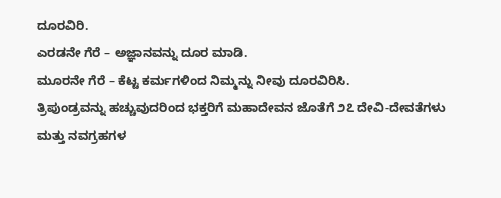ದೂರವಿರಿ.
ಎರಡನೇ ಗೆರೆ – ಅಜ್ಞಾನವನ್ನು ದೂರ ಮಾಡಿ.
ಮೂರನೇ ಗೆರೆ – ಕೆಟ್ಟ ಕರ್ಮಗಳಿಂದ ನಿಮ್ಮನ್ನು ನೀವು ದೂರವಿರಿಸಿ.
ತ್ರಿಪುಂಡ್ರವನ್ನು ಹಚ್ಚುವುದರಿಂದ ಭಕ್ತರಿಗೆ ಮಹಾದೇವನ ಜೊತೆಗೆ ೨೭ ದೇವಿ-ದೇವತೆಗಳು ಮತ್ತು ನವಗ್ರಹಗಳ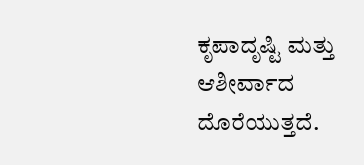ಕೃಪಾದೃಷ್ಟಿ ಮತ್ತು ಆಶೀರ್ವಾದ ದೊರೆಯುತ್ತದೆ.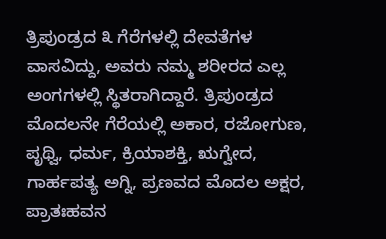ತ್ರಿಪುಂಡ್ರದ ೩ ಗೆರೆಗಳಲ್ಲಿ ದೇವತೆಗಳ ವಾಸವಿದ್ದು, ಅವರು ನಮ್ಮ ಶರೀರದ ಎಲ್ಲ ಅಂಗಗಳಲ್ಲಿ ಸ್ಥಿತರಾಗಿದ್ದಾರೆ. ತ್ರಿಪುಂಡ್ರದ ಮೊದಲನೇ ಗೆರೆಯಲ್ಲಿ ಅಕಾರ, ರಜೋಗುಣ, ಪೃಥ್ವಿ, ಧರ್ಮ, ಕ್ರಿಯಾಶಕ್ತಿ, ಋಗ್ವೇದ, ಗಾರ್ಹಪತ್ಯ ಅಗ್ನಿ, ಪ್ರಣವದ ಮೊದಲ ಅಕ್ಷರ, ಪ್ರಾತಃಹವನ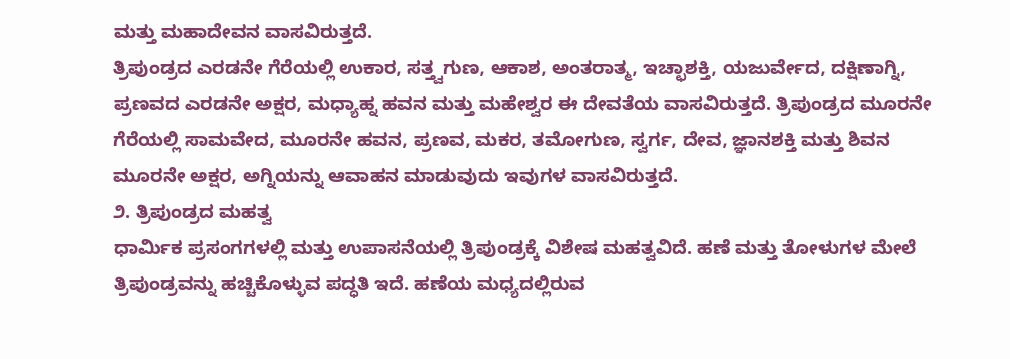ಮತ್ತು ಮಹಾದೇವನ ವಾಸವಿರುತ್ತದೆ.
ತ್ರಿಪುಂಡ್ರದ ಎರಡನೇ ಗೆರೆಯಲ್ಲಿ ಉಕಾರ, ಸತ್ತ್ವಗುಣ, ಆಕಾಶ, ಅಂತರಾತ್ಮ, ಇಚ್ಛಾಶಕ್ತಿ, ಯಜುರ್ವೇದ, ದಕ್ಷಿಣಾಗ್ನಿ, ಪ್ರಣವದ ಎರಡನೇ ಅಕ್ಷರ, ಮಧ್ಯಾಹ್ನ ಹವನ ಮತ್ತು ಮಹೇಶ್ವರ ಈ ದೇವತೆಯ ವಾಸವಿರುತ್ತದೆ. ತ್ರಿಪುಂಡ್ರದ ಮೂರನೇ ಗೆರೆಯಲ್ಲಿ ಸಾಮವೇದ, ಮೂರನೇ ಹವನ, ಪ್ರಣವ, ಮಕರ, ತಮೋಗುಣ, ಸ್ವರ್ಗ, ದೇವ, ಜ್ಞಾನಶಕ್ತಿ ಮತ್ತು ಶಿವನ ಮೂರನೇ ಅಕ್ಷರ, ಅಗ್ನಿಯನ್ನು ಆವಾಹನ ಮಾಡುವುದು ಇವುಗಳ ವಾಸವಿರುತ್ತದೆ.
೨. ತ್ರಿಪುಂಡ್ರದ ಮಹತ್ವ
ಧಾರ್ಮಿಕ ಪ್ರಸಂಗಗಳಲ್ಲಿ ಮತ್ತು ಉಪಾಸನೆಯಲ್ಲಿ ತ್ರಿಪುಂಡ್ರಕ್ಕೆ ವಿಶೇಷ ಮಹತ್ವವಿದೆ. ಹಣೆ ಮತ್ತು ತೋಳುಗಳ ಮೇಲೆ ತ್ರಿಪುಂಡ್ರವನ್ನು ಹಚ್ಚಿಕೊಳ್ಳುವ ಪದ್ಧತಿ ಇದೆ. ಹಣೆಯ ಮಧ್ಯದಲ್ಲಿರುವ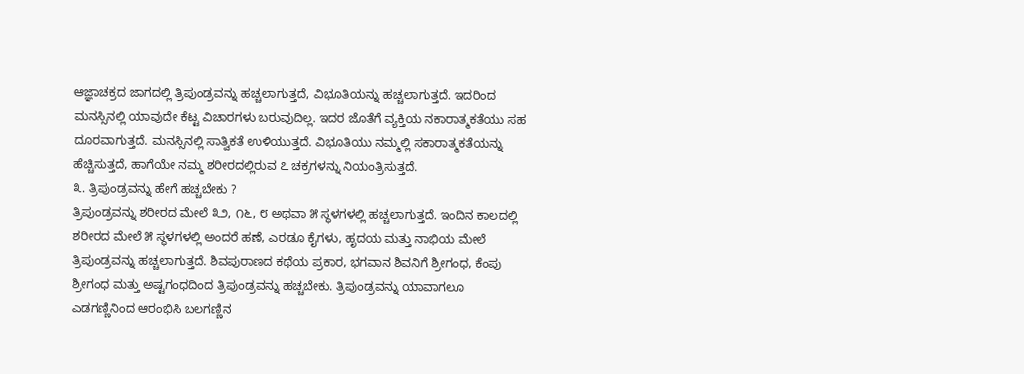ಆಜ್ಞಾಚಕ್ರದ ಜಾಗದಲ್ಲಿ ತ್ರಿಪುಂಡ್ರವನ್ನು ಹಚ್ಚಲಾಗುತ್ತದೆ, ವಿಭೂತಿಯನ್ನು ಹಚ್ಚಲಾಗುತ್ತದೆ. ಇದರಿಂದ ಮನಸ್ಸಿನಲ್ಲಿ ಯಾವುದೇ ಕೆಟ್ಟ ವಿಚಾರಗಳು ಬರುವುದಿಲ್ಲ. ಇದರ ಜೊತೆಗೆ ವ್ಯಕ್ತಿಯ ನಕಾರಾತ್ಮಕತೆಯು ಸಹ ದೂರವಾಗುತ್ತದೆ. ಮನಸ್ಸಿನಲ್ಲಿ ಸಾತ್ವಿಕತೆ ಉಳಿಯುತ್ತದೆ. ವಿಭೂತಿಯು ನಮ್ಮಲ್ಲಿ ಸಕಾರಾತ್ಮಕತೆಯನ್ನು ಹೆಚ್ಚಿಸುತ್ತದೆ, ಹಾಗೆಯೇ ನಮ್ಮ ಶರೀರದಲ್ಲಿರುವ ೭ ಚಕ್ರಗಳನ್ನು ನಿಯಂತ್ರಿಸುತ್ತದೆ.
೩. ತ್ರಿಪುಂಡ್ರವನ್ನು ಹೇಗೆ ಹಚ್ಚಬೇಕು ?
ತ್ರಿಪುಂಡ್ರವನ್ನು ಶರೀರದ ಮೇಲೆ ೩೨, ೧೬, ೮ ಅಥವಾ ೫ ಸ್ಥಳಗಳಲ್ಲಿ ಹಚ್ಚಲಾಗುತ್ತದೆ. ಇಂದಿನ ಕಾಲದಲ್ಲಿ ಶರೀರದ ಮೇಲೆ ೫ ಸ್ಥಳಗಳಲ್ಲಿ ಅಂದರೆ ಹಣೆ, ಎರಡೂ ಕೈಗಳು, ಹೃದಯ ಮತ್ತು ನಾಭಿಯ ಮೇಲೆ ತ್ರಿಪುಂಡ್ರವನ್ನು ಹಚ್ಚಲಾಗುತ್ತದೆ. ಶಿವಪುರಾಣದ ಕಥೆಯ ಪ್ರಕಾರ, ಭಗವಾನ ಶಿವನಿಗೆ ಶ್ರೀಗಂಧ, ಕೆಂಪು ಶ್ರೀಗಂಧ ಮತ್ತು ಅಷ್ಟಗಂಧದಿಂದ ತ್ರಿಪುಂಡ್ರವನ್ನು ಹಚ್ಚಬೇಕು. ತ್ರಿಪುಂಡ್ರವನ್ನು ಯಾವಾಗಲೂ ಎಡಗಣ್ಣಿನಿಂದ ಆರಂಭಿಸಿ ಬಲಗಣ್ಣಿನ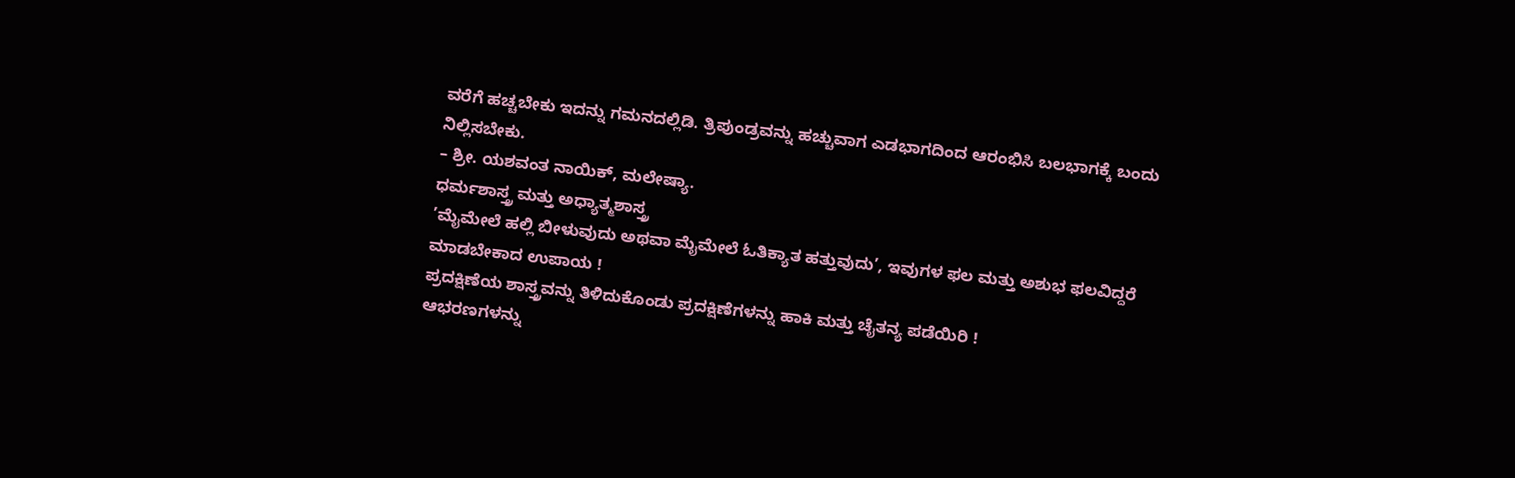ವರೆಗೆ ಹಚ್ಚಬೇಕು ಇದನ್ನು ಗಮನದಲ್ಲಿಡಿ. ತ್ರಿಪುಂಡ್ರವನ್ನು ಹಚ್ಚುವಾಗ ಎಡಭಾಗದಿಂದ ಆರಂಭಿಸಿ ಬಲಭಾಗಕ್ಕೆ ಬಂದು ನಿಲ್ಲಿಸಬೇಕು.
– ಶ್ರೀ. ಯಶವಂತ ನಾಯಿಕ್, ಮಲೇಷ್ಯಾ.
ಧರ್ಮಶಾಸ್ತ್ರ ಮತ್ತು ಅಧ್ಯಾತ್ಮಶಾಸ್ತ್ರ
’ಮೈಮೇಲೆ ಹಲ್ಲಿ ಬೀಳುವುದು ಅಥವಾ ಮೈಮೇಲೆ ಓತಿಕ್ಯಾತ ಹತ್ತುವುದು’, ಇವುಗಳ ಫಲ ಮತ್ತು ಅಶುಭ ಫಲವಿದ್ದರೆ ಮಾಡಬೇಕಾದ ಉಪಾಯ !
ಪ್ರದಕ್ಷಿಣೆಯ ಶಾಸ್ತ್ರವನ್ನು ತಿಳಿದುಕೊಂಡು ಪ್ರದಕ್ಷಿಣೆಗಳನ್ನು ಹಾಕಿ ಮತ್ತು ಚೈತನ್ಯ ಪಡೆಯಿರಿ !
ಆಭರಣಗಳನ್ನು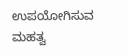ಉಪಯೋಗಿಸುವ ಮಹತ್ವ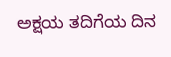ಅಕ್ಷಯ ತದಿಗೆಯ ದಿನ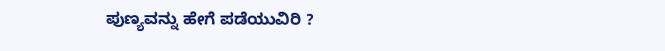ಪುಣ್ಯವನ್ನು ಹೇಗೆ ಪಡೆಯುವಿರಿ ?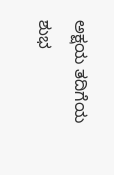ಅಕ್ಷಯ ತದಿಗೆಯ ಶುಭ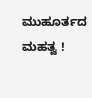ಮುಹೂರ್ತದ ಮಹತ್ವ !